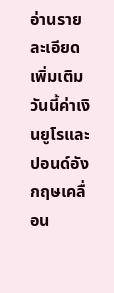อ่านรายละเอียดเพิ่มเติม
วันนี้ค่าเงินยูโรและปอนด์อังกฤษเคลื่อน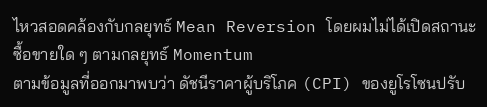ไหวสอดคล้องกับกลยุทธ์ Mean Reversion โดยผมไม่ได้เปิดสถานะซื้อขายใด ๆ ตามกลยุทธ์ Momentum
ตามข้อมูลที่ออกมาพบว่า ดัชนีราคาผู้บริโภค (CPI) ของยูโรโซนปรับ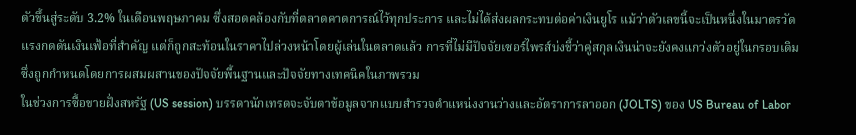ตัวขึ้นสู่ระดับ 3.2% ในเดือนพฤษภาคม ซึ่งสอดคล้องกับที่ตลาดคาดการณ์ไว้ทุกประการ และไม่ได้ส่งผลกระทบต่อค่าเงินยูโร แม้ว่าตัวเลขนี้จะเป็นหนึ่งในมาตรวัดแรงกดดันเงินเฟ้อที่สำคัญ แต่ก็ถูกสะท้อนในราคาไปล่วงหน้าโดยผู้เล่นในตลาดแล้ว การที่ไม่มีปัจจัยเซอร์ไพรส์บ่งชี้ว่าคู่สกุลเงินน่าจะยังคงแกว่งตัวอยู่ในกรอบเดิม ซึ่งถูกกำหนดโดยการผสมผสานของปัจจัยพื้นฐานและปัจจัยทางเทคนิคในภาพรวม
ในช่วงการซื้อขายฝั่งสหรัฐ (US session) บรรดานักเทรดจะจับตาข้อมูลจากแบบสำรวจตำแหน่งงานว่างและอัตราการลาออก (JOLTS) ของ US Bureau of Labor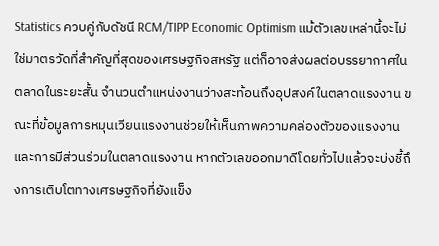Statistics ควบคู่กับดัชนี RCM/TIPP Economic Optimism แม้ตัวเลขเหล่านี้จะไม่ใช่มาตรวัดที่สำคัญที่สุดของเศรษฐกิจสหรัฐ แต่ก็อาจส่งผลต่อบรรยากาศในตลาดในระยะสั้น จำนวนตำแหน่งงานว่างสะท้อนถึงอุปสงค์ในตลาดแรงงาน ขณะที่ข้อมูลการหมุนเวียนแรงงานช่วยให้เห็นภาพความคล่องตัวของแรงงานและการมีส่วนร่วมในตลาดแรงงาน หากตัวเลขออกมาดีโดยทั่วไปแล้วจะบ่งชี้ถึงการเติบโตทางเศรษฐกิจที่ยังแข็ง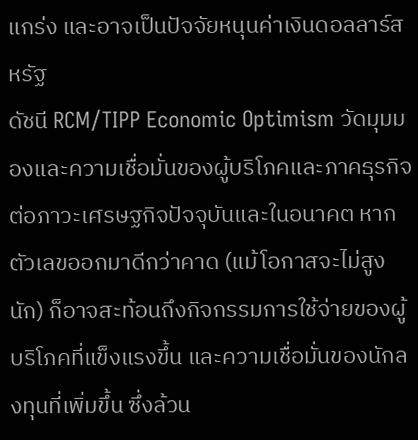แกร่ง และอาจเป็นปัจจัยหนุนค่าเงินดอลลาร์สหรัฐ
ดัชนี RCM/TIPP Economic Optimism วัดมุมมองและความเชื่อมั่นของผู้บริโภคและภาคธุรกิจต่อภาวะเศรษฐกิจปัจจุบันและในอนาคต หากตัวเลขออกมาดีกว่าคาด (แม้โอกาสจะไม่สูงนัก) ก็อาจสะท้อนถึงกิจกรรมการใช้จ่ายของผู้บริโภคที่แข็งแรงขึ้น และความเชื่อมั่นของนักลงทุนที่เพิ่มขึ้น ซึ่งล้วน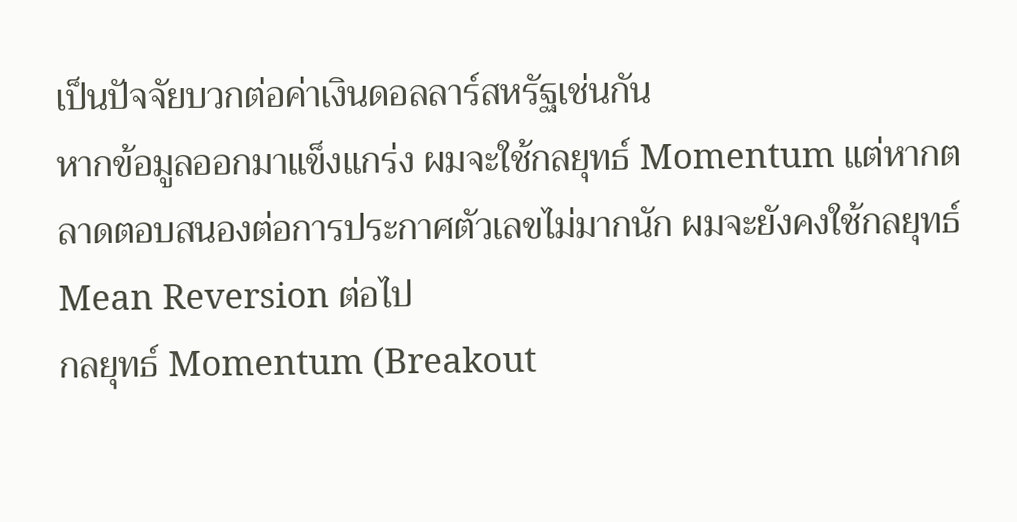เป็นปัจจัยบวกต่อค่าเงินดอลลาร์สหรัฐเช่นกัน
หากข้อมูลออกมาแข็งแกร่ง ผมจะใช้กลยุทธ์ Momentum แต่หากตลาดตอบสนองต่อการประกาศตัวเลขไม่มากนัก ผมจะยังคงใช้กลยุทธ์ Mean Reversion ต่อไป
กลยุทธ์ Momentum (Breakout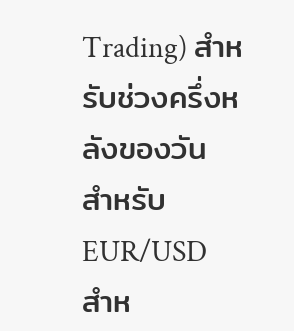Trading) สำหรับช่วงครึ่งหลังของวัน
สำหรับ EUR/USD
สำห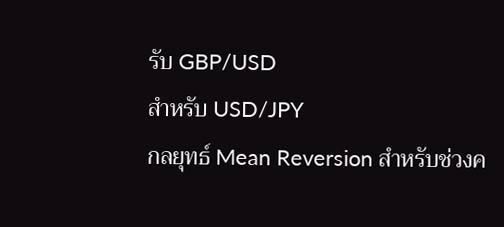รับ GBP/USD
สำหรับ USD/JPY
กลยุทธ์ Mean Reversion สำหรับช่วงค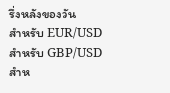รึ่งหลังของวัน
สำหรับ EUR/USD
สำหรับ GBP/USD
สำห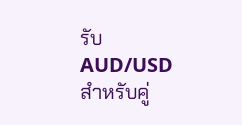รับ AUD/USD
สำหรับคู่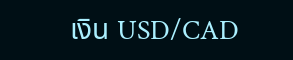เงิน USD/CAD